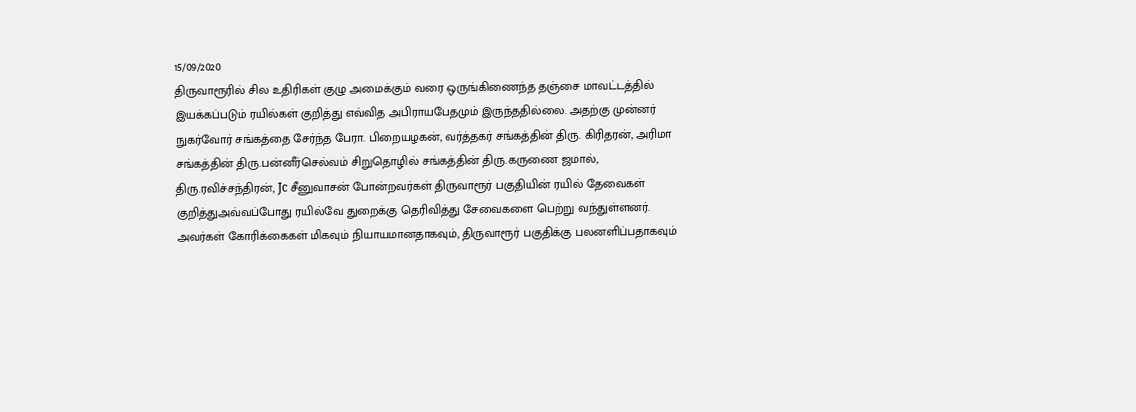15/09/2020
திருவாரூரில் சில உதிரிகள் குழு அமைக்கும் வரை ஒருங்கிணைந்த தஞ்சை மாவட்டத்தில் இயக்கப்படும் ரயில்கள் குறித்து எவ்வித அபிராயபேதமும் இருந்ததில்லை. அதற்கு முன்னர் நுகர்வோர் சங்கத்தை சேர்ந்த பேரா. பிறையழகன், வர்த்தகர் சங்கத்தின் திரு. கிரிதரன், அரிமா சங்கத்தின் திரு.பன்னீர்செல்வம் சிறுதொழில் சங்கத்தின் திரு.கருணை ஜமால், திரு.ரவிச்சந்திரன், Jc சீனுவாசன் போன்றவர்கள் திருவாரூர் பகுதியின் ரயில் தேவைகள் குறித்துஅவ்வப்போது ரயில்வே துறைக்கு தெரிவித்து சேவைகளை பெற்று வந்துள்ளனர். அவர்கள் கோரிக்கைகள் மிகவும் நியாயமானதாகவும், திருவாரூர் பகுதிக்கு பலனளிப்பதாகவும்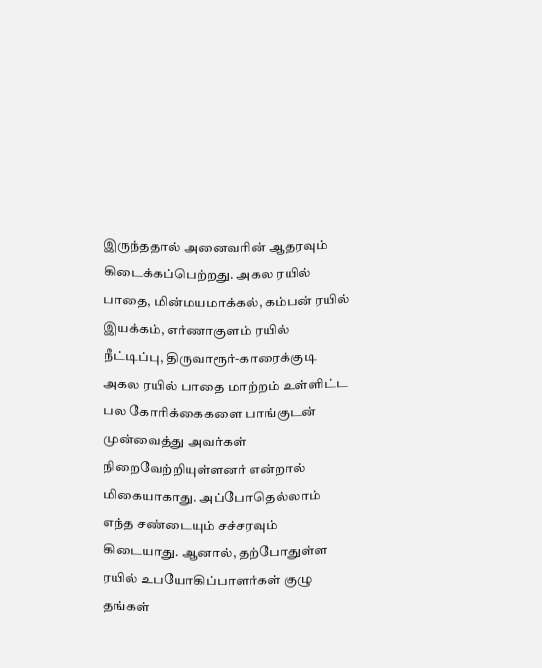இருந்ததால் அனைவரின் ஆதரவும் கிடைக்கப்பெற்றது. அகல ரயில் பாதை, மின்மயமாக்கல், கம்பன் ரயில் இயக்கம், எர்ணாகுளம் ரயில் நீட்டிப்பு, திருவாரூர்-காரைக்குடி அகல ரயில் பாதை மாற்றம் உள்ளிட்ட பல கோரிக்கைகளை பாங்குடன் முன்வைத்து அவர்கள் நிறைவேற்றியுள்ளனர் என்றால் மிகையாகாது. அப்போதெல்லாம் எந்த சண்டையும் சச்சரவும் கிடையாது. ஆனால், தற்போதுள்ள ரயில் உபயோகிப்பாளர்கள் குழு தங்கள்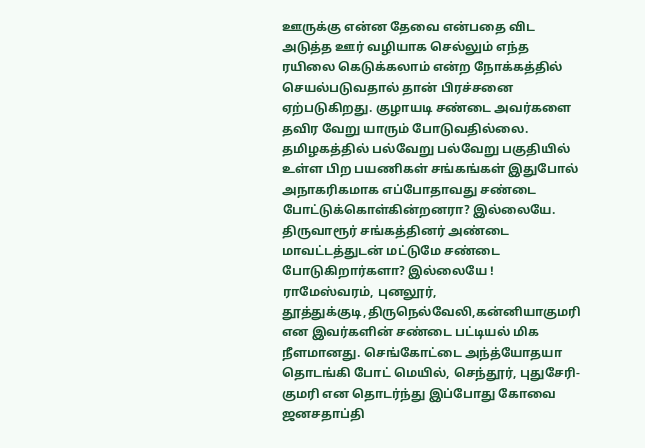ஊருக்கு என்ன தேவை என்பதை விட அடுத்த ஊர் வழியாக செல்லும் எந்த ரயிலை கெடுக்கலாம் என்ற நோக்கத்தில் செயல்படுவதால் தான் பிரச்சனை ஏற்படுகிறது. குழாயடி சண்டை அவர்களை தவிர வேறு யாரும் போடுவதில்லை. தமிழகத்தில் பல்வேறு பல்வேறு பகுதியில் உள்ள பிற பயணிகள் சங்கங்கள் இதுபோல் அநாகரிகமாக எப்போதாவது சண்டை போட்டுக்கொள்கின்றனரா? இல்லையே. திருவாரூர் சங்கத்தினர் அண்டை மாவட்டத்துடன் மட்டுமே சண்டை போடுகிறார்களா? இல்லையே ! ராமேஸ்வரம், புனலூர், தூத்துக்குடி,திருநெல்வேலி,கன்னியாகுமரி என இவர்களின் சண்டை பட்டியல் மிக நீளமானது. செங்கோட்டை அந்த்யோதயா தொடங்கி போட் மெயில், செந்தூர், புதுசேரி-குமரி என தொடர்ந்து இப்போது கோவை ஜனசதாப்தி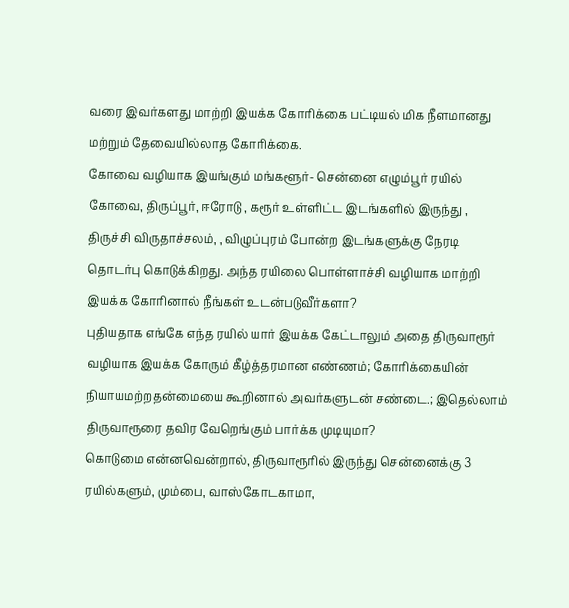வரை இவர்களது மாற்றி இயக்க கோரிக்கை பட்டியல் மிக நீளமானது
மற்றும் தேவையில்லாத கோரிக்கை.
கோவை வழியாக இயங்கும் மங்களூர்- சென்னை எழும்பூர் ரயில் கோவை, திருப்பூர், ஈரோடு , கரூர் உள்ளிட்ட இடங்களில் இருந்து , திருச்சி விருதாச்சலம், , விழுப்புரம் போன்ற இடங்களுக்கு நேரடி தொடர்பு கொடுக்கிறது. அந்த ரயிலை பொள்ளாச்சி வழியாக மாற்றி இயக்க கோரினால் நீங்கள் உடன்படுவீர்களா?
புதியதாக எங்கே எந்த ரயில் யார் இயக்க கேட்டாலும் அதை திருவாரூர் வழியாக இயக்க கோரும் கீழ்த்தரமான எண்ணம்; கோரிக்கையின் நியாயமற்றதன்மையை கூறினால் அவர்களுடன் சண்டை.; இதெல்லாம் திருவாரூரை தவிர வேறெங்கும் பார்க்க முடியுமா?
கொடுமை என்னவென்றால், திருவாரூரில் இருந்து சென்னைக்கு 3 ரயில்களும், மும்பை, வாஸ்கோடகாமா,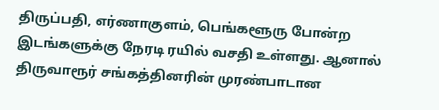திருப்பதி, எர்ணாகுளம், பெங்களூரு போன்ற இடங்களுக்கு நேரடி ரயில் வசதி உள்ளது. ஆனால் திருவாரூர் சங்கத்தினரின் முரண்பாடான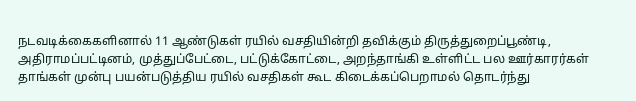நடவடிக்கைகளினால் 11 ஆண்டுகள் ரயில் வசதியின்றி தவிக்கும் திருத்துறைப்பூண்டி, அதிராமப்பட்டினம், முத்துப்பேட்டை, பட்டுக்கோட்டை, அறந்தாங்கி உள்ளிட்ட பல ஊர்காரர்கள் தாங்கள் முன்பு பயன்படுத்திய ரயில் வசதிகள் கூட கிடைக்கப்பெறாமல் தொடர்ந்து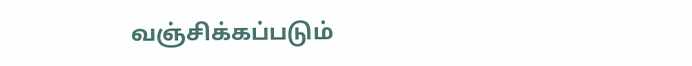வஞ்சிக்கப்படும்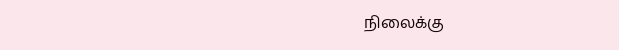நிலைக்கு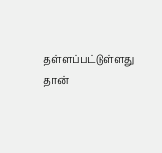தள்ளப்பட்டுள்ளது தான்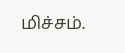மிச்சம்.